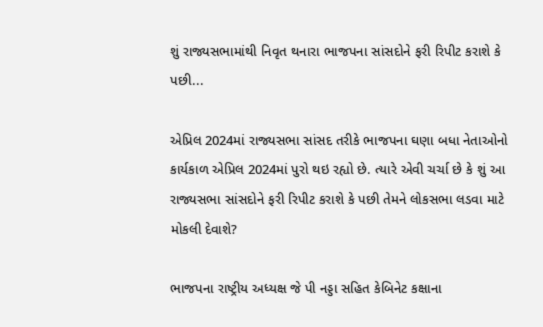શું રાજ્યસભામાંથી નિવૃત થનારા ભાજપના સાંસદોને ફરી રિપીટ કરાશે કે પછી...

એપ્રિલ 2024માં રાજ્યસભા સાંસદ તરીકે ભાજપના ઘણા બધા નેતાઓનો કાર્યકાળ એપ્રિલ 2024માં પુરો થઇ રહ્યો છે. ત્યારે એવી ચર્ચા છે કે શું આ રાજ્યસભા સાંસદોને ફરી રિપીટ કરાશે કે પછી તેમને લોકસભા લડવા માટે મોકલી દેવાશે?

ભાજપના રાષ્ટ્રીય અધ્યક્ષ જે પી નડ્ડા સહિત કેબિનેટ કક્ષાના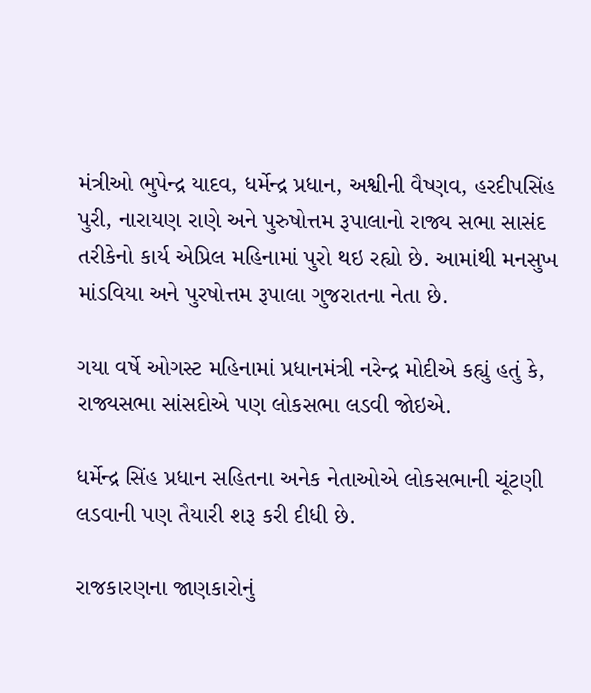મંત્રીઓ ભુપેન્દ્ર યાદવ, ધર્મેન્દ્ર પ્રધાન, અશ્વીની વૈષ્ણવ, હરદીપસિંહ પુરી, નારાયણ રાણે અને પુરુષોત્તમ રૂપાલાનો રાજ્ય સભા સાસંદ તરીકેનો કાર્ય એપ્રિલ મહિનામાં પુરો થઇ રહ્યો છે. આમાંથી મનસુખ માંડવિયા અને પુરષોત્તમ રૂપાલા ગુજરાતના નેતા છે.

ગયા વર્ષે ઓગસ્ટ મહિનામાં પ્રધાનમંત્રી નરેન્દ્ર મોદીએ કહ્યું હતું કે, રાજ્યસભા સાંસદોએ પણ લોકસભા લડવી જોઇએ.

ધર્મેન્દ્ર સિંહ પ્રધાન સહિતના અનેક નેતાઓએ લોકસભાની ચૂંટણી લડવાની પણ તૈયારી શરૂ કરી દીધી છે.

રાજકારણના જાણકારોનું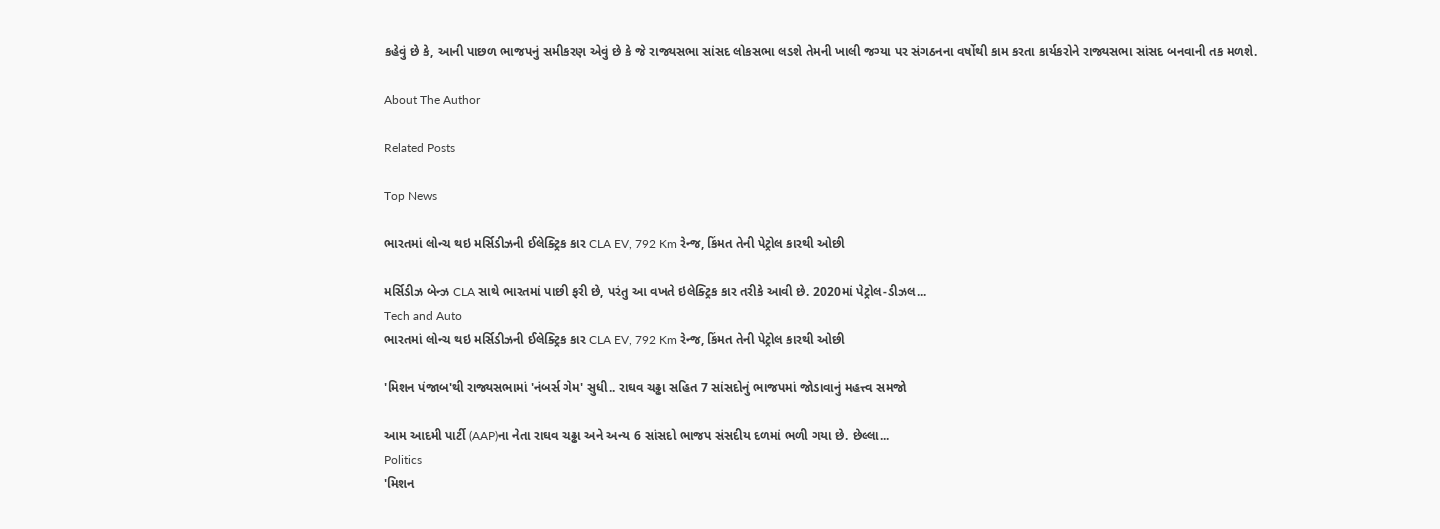કહેવું છે કે, આની પાછળ ભાજપનું સમીકરણ એવું છે કે જે રાજ્યસભા સાંસદ લોકસભા લડશે તેમની ખાલી જગ્યા પર સંગઠનના વર્ષોથી કામ કરતા કાર્યકરોને રાજ્યસભા સાંસદ બનવાની તક મળશે.

About The Author

Related Posts

Top News

ભારતમાં લોન્ચ થઇ મર્સિડીઝની ઈલેક્ટ્રિક કાર CLA EV, 792 Km રેન્જ, કિંમત તેની પેટ્રોલ કારથી ઓછી

મર્સિડીઝ બેન્ઝ CLA સાથે ભારતમાં પાછી ફરી છે, પરંતુ આ વખતે ઇલેક્ટ્રિક કાર તરીકે આવી છે. 2020માં પેટ્રોલ-ડીઝલ...
Tech and Auto
ભારતમાં લોન્ચ થઇ મર્સિડીઝની ઈલેક્ટ્રિક કાર CLA EV, 792 Km રેન્જ, કિંમત તેની પેટ્રોલ કારથી ઓછી

'મિશન પંજાબ'થી રાજ્યસભામાં 'નંબર્સ ગેમ' સુધી.. રાઘવ ચઢ્ઢા સહિત 7 સાંસદોનું ભાજપમાં જોડાવાનું મહત્ત્વ સમજો

આમ આદમી પાર્ટી (AAP)ના નેતા રાઘવ ચઢ્ઢા અને અન્ય 6 સાંસદો ભાજપ સંસદીય દળમાં ભળી ગયા છે. છેલ્લા...
Politics
'મિશન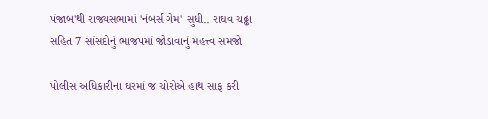પંજાબ'થી રાજ્યસભામાં 'નંબર્સ ગેમ' સુધી.. રાઘવ ચઢ્ઢા સહિત 7 સાંસદોનું ભાજપમાં જોડાવાનું મહત્ત્વ સમજો

પોલીસ અધિકારીના ઘરમાં જ ચોરોએ હાથ સાફ કરી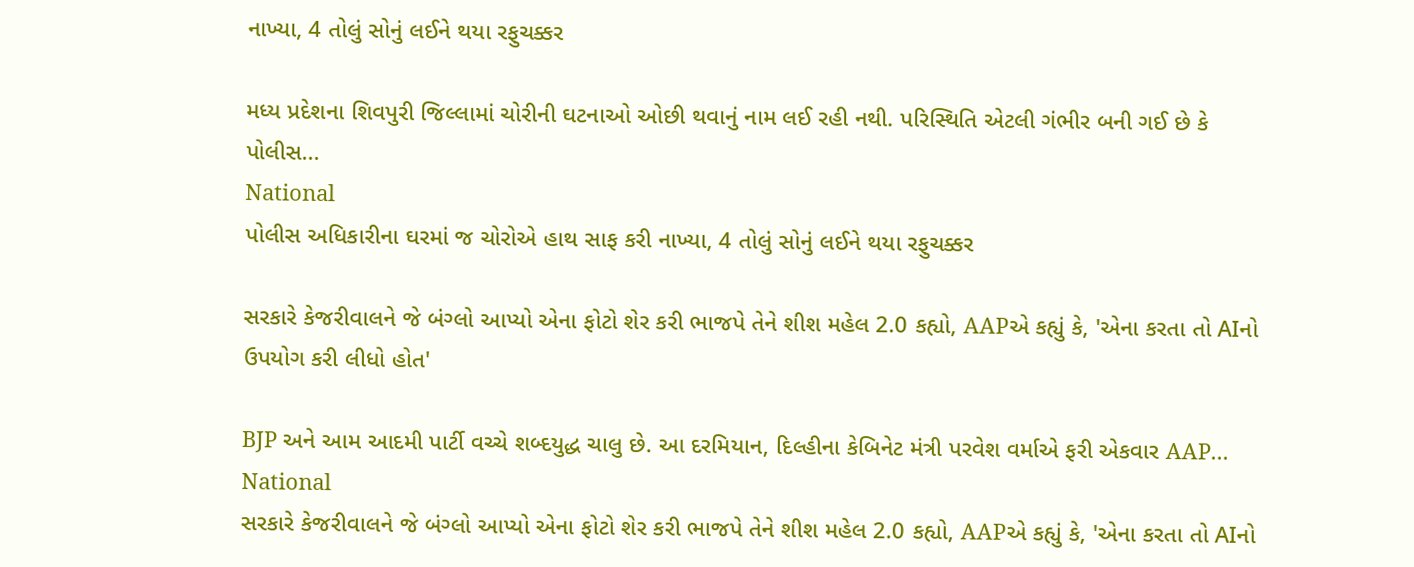નાખ્યા, 4 તોલું સોનું લઈને થયા રફુચક્કર

મધ્ય પ્રદેશના શિવપુરી જિલ્લામાં ચોરીની ઘટનાઓ ઓછી થવાનું નામ લઈ રહી નથી. પરિસ્થિતિ એટલી ગંભીર બની ગઈ છે કે પોલીસ...
National
પોલીસ અધિકારીના ઘરમાં જ ચોરોએ હાથ સાફ કરી નાખ્યા, 4 તોલું સોનું લઈને થયા રફુચક્કર

સરકારે કેજરીવાલને જે બંગ્લો આપ્યો એના ફોટો શેર કરી ભાજપે તેને શીશ મહેલ 2.0 કહ્યો, AAPએ કહ્યું કે, 'એના કરતા તો AIનો ઉપયોગ કરી લીધો હોત'

BJP અને આમ આદમી પાર્ટી વચ્ચે શબ્દયુદ્ધ ચાલુ છે. આ દરમિયાન, દિલ્હીના કેબિનેટ મંત્રી પરવેશ વર્માએ ફરી એકવાર AAP...
National
સરકારે કેજરીવાલને જે બંગ્લો આપ્યો એના ફોટો શેર કરી ભાજપે તેને શીશ મહેલ 2.0 કહ્યો, AAPએ કહ્યું કે, 'એના કરતા તો AIનો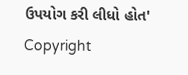ઉપયોગ કરી લીધો હોત'
Copyright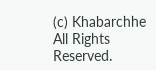(c) Khabarchhe All Rights Reserved.